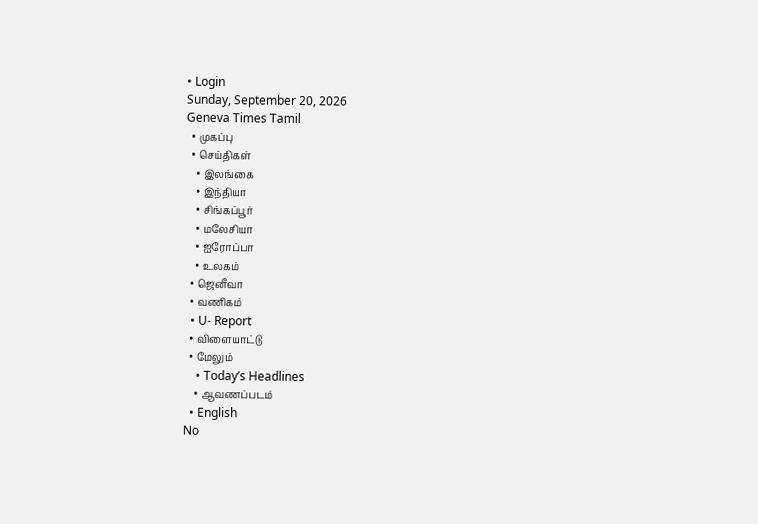• Login
Sunday, September 20, 2026
Geneva Times Tamil
  • முகப்பு
  • செய்திகள்
    • இலங்கை
    • இந்தியா
    • சிங்கப்பூர்
    • மலேசியா
    • ஐரோப்பா
    • உலகம்
  • ஜெனீவா
  • வணிகம்
  • U- Report
  • விளையாட்டு
  • மேலும்
    • Today’s Headlines
    • ஆவணப்படம்
  • English
No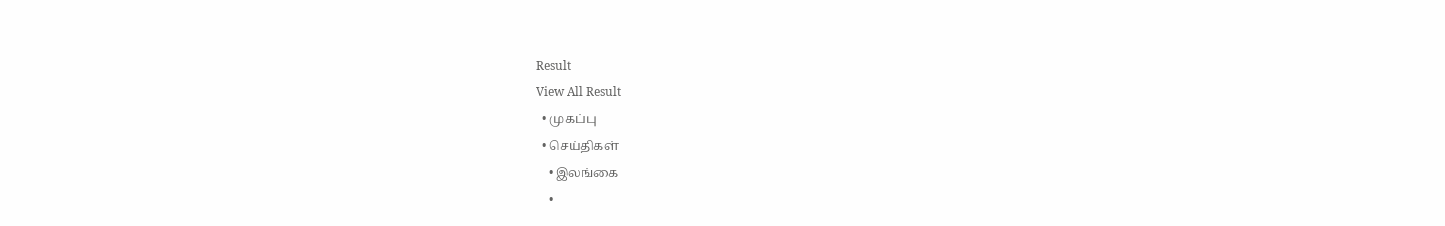Result
View All Result
  • முகப்பு
  • செய்திகள்
    • இலங்கை
    •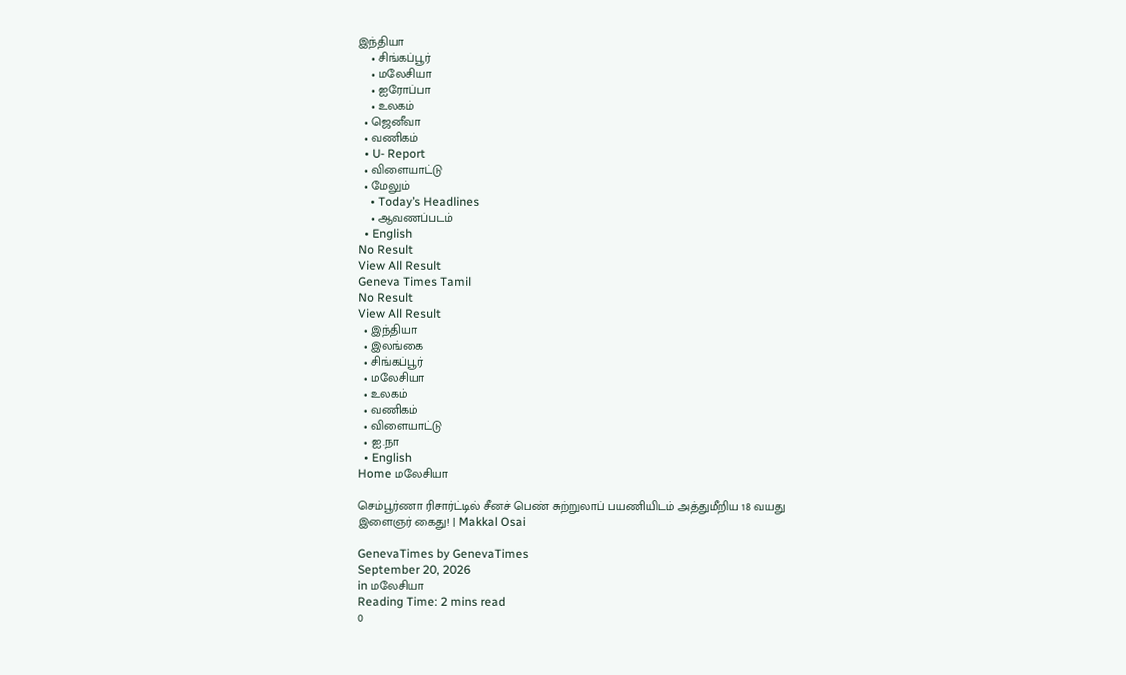இந்தியா
    • சிங்கப்பூர்
    • மலேசியா
    • ஐரோப்பா
    • உலகம்
  • ஜெனீவா
  • வணிகம்
  • U- Report
  • விளையாட்டு
  • மேலும்
    • Today’s Headlines
    • ஆவணப்படம்
  • English
No Result
View All Result
Geneva Times Tamil
No Result
View All Result
  • இந்தியா
  • இலங்கை
  • சிங்கப்பூர்
  • மலேசியா
  • உலகம்
  • வணிகம்
  • விளையாட்டு
  • ஐ.நா
  • English
Home மலேசியா

செம்பூர்ணா ரிசார்ட்டில் சீனச் பெண் சுற்றுலாப் பயணியிடம் அத்துமீறிய 18 வயது இளைஞர் கைது! | Makkal Osai

GenevaTimes by GenevaTimes
September 20, 2026
in மலேசியா
Reading Time: 2 mins read
0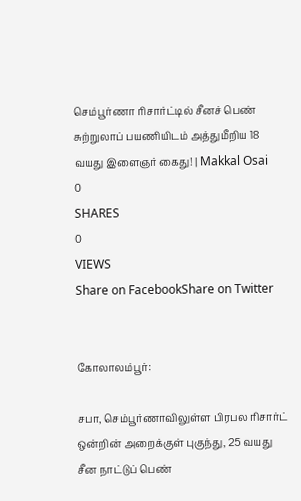செம்பூர்ணா ரிசார்ட்டில் சீனச் பெண் சுற்றுலாப் பயணியிடம் அத்துமீறிய 18 வயது இளைஞர் கைது! | Makkal Osai
0
SHARES
0
VIEWS
Share on FacebookShare on Twitter


கோலாலம்பூர்:

சபா, செம்பூர்ணாவிலுள்ள பிரபல ரிசார்ட் ஒன்றின் அறைக்குள் புகுந்து, 25 வயது சீன நாட்டுப் பெண்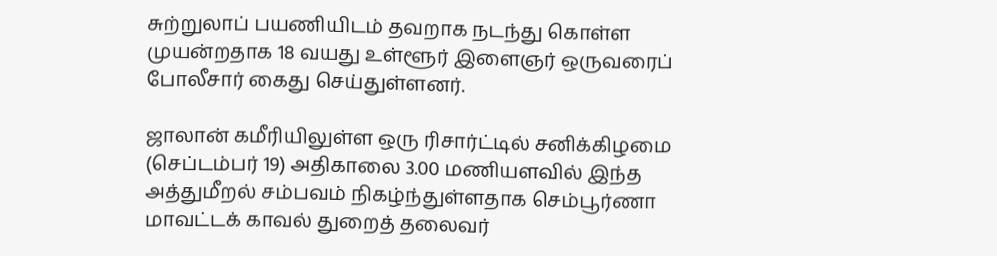சுற்றுலாப் பயணியிடம் தவறாக நடந்து கொள்ள முயன்றதாக 18 வயது உள்ளூர் இளைஞர் ஒருவரைப் போலீசார் கைது செய்துள்ளனர்.

ஜாலான் கமீரியிலுள்ள ஒரு ரிசார்ட்டில் சனிக்கிழமை (செப்டம்பர் 19) அதிகாலை 3.00 மணியளவில் இந்த அத்துமீறல் சம்பவம் நிகழ்ந்துள்ளதாக செம்பூர்ணா மாவட்டக் காவல் துறைத் தலைவர்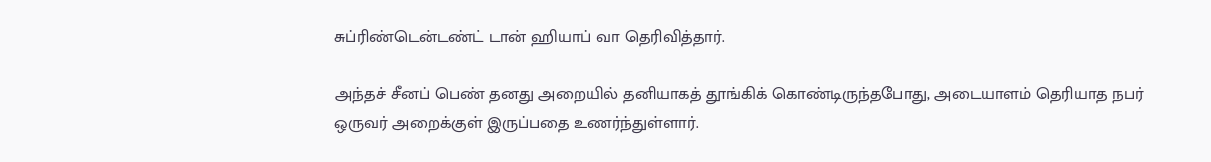சுப்ரிண்டென்டண்ட் டான் ஹியாப் வா தெரிவித்தார்.

அந்தச் சீனப் பெண் தனது அறையில் தனியாகத் தூங்கிக் கொண்டிருந்தபோது, அடையாளம் தெரியாத நபர் ஒருவர் அறைக்குள் இருப்பதை உணர்ந்துள்ளார்.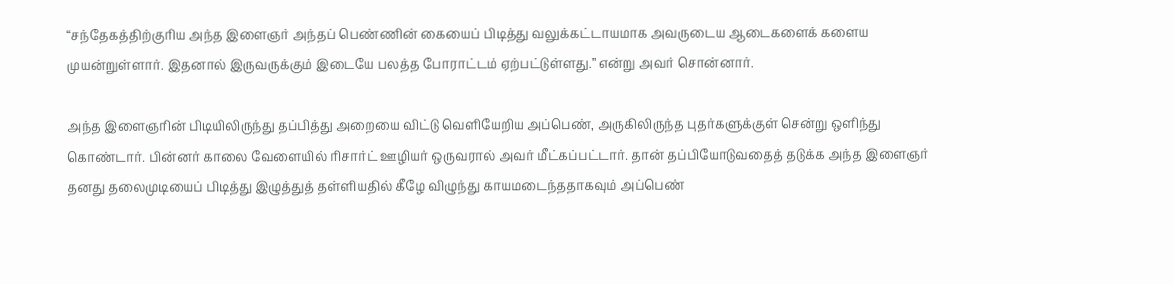“சந்தேகத்திற்குரிய அந்த இளைஞர் அந்தப் பெண்ணின் கையைப் பிடித்து வலுக்கட்டாயமாக அவருடைய ஆடைகளைக் களைய முயன்றுள்ளார். இதனால் இருவருக்கும் இடையே பலத்த போராட்டம் ஏற்பட்டுள்ளது.” என்று அவர் சொன்னார்.

அந்த இளைஞரின் பிடியிலிருந்து தப்பித்து அறையை விட்டு வெளியேறிய அப்பெண், அருகிலிருந்த புதர்களுக்குள் சென்று ஒளிந்து கொண்டார். பின்னர் காலை வேளையில் ரிசார்ட் ஊழியர் ஒருவரால் அவர் மீட்கப்பட்டார். தான் தப்பியோடுவதைத் தடுக்க அந்த இளைஞர் தனது தலைமுடியைப் பிடித்து இழுத்துத் தள்ளியதில் கீழே விழுந்து காயமடைந்ததாகவும் அப்பெண்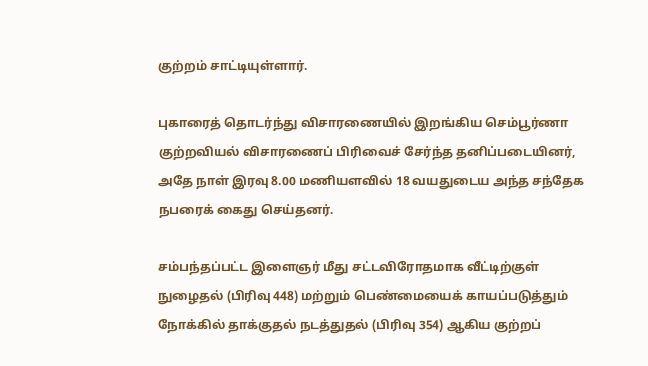குற்றம் சாட்டியுள்ளார்.

புகாரைத் தொடர்ந்து விசாரணையில் இறங்கிய செம்பூர்ணா குற்றவியல் விசாரணைப் பிரிவைச் சேர்ந்த தனிப்படையினர், அதே நாள் இரவு 8.00 மணியளவில் 18 வயதுடைய அந்த சந்தேக நபரைக் கைது செய்தனர்.

சம்பந்தப்பட்ட இளைஞர் மீது சட்டவிரோதமாக வீட்டிற்குள் நுழைதல் (பிரிவு 448) மற்றும் பெண்மையைக் காயப்படுத்தும் நோக்கில் தாக்குதல் நடத்துதல் (பிரிவு 354) ஆகிய குற்றப்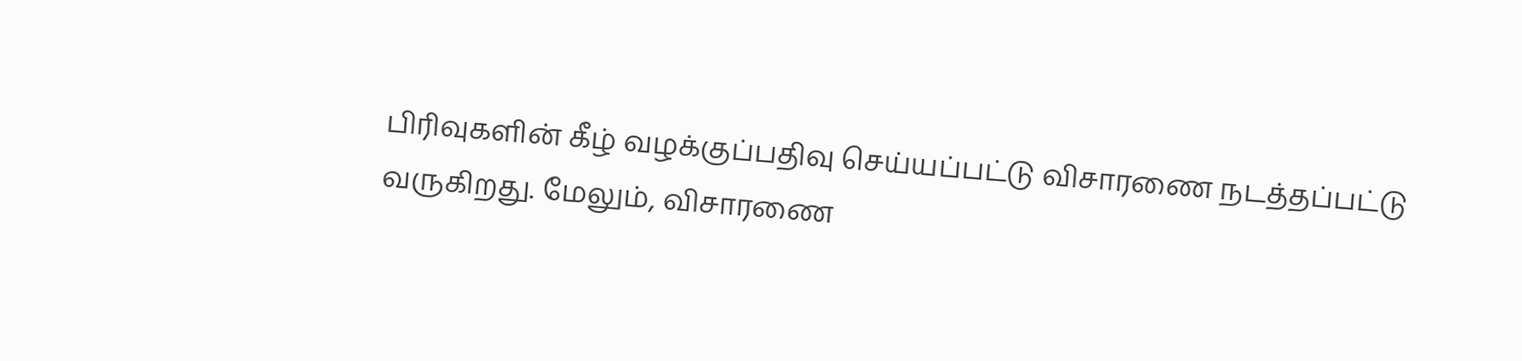பிரிவுகளின் கீழ் வழக்குப்பதிவு செய்யப்பட்டு விசாரணை நடத்தப்பட்டு வருகிறது. மேலும், விசாரணை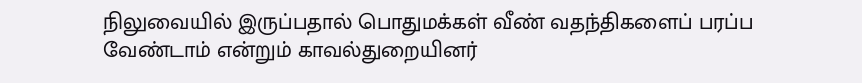நிலுவையில் இருப்பதால் பொதுமக்கள் வீண் வதந்திகளைப் பரப்ப வேண்டாம் என்றும் காவல்துறையினர்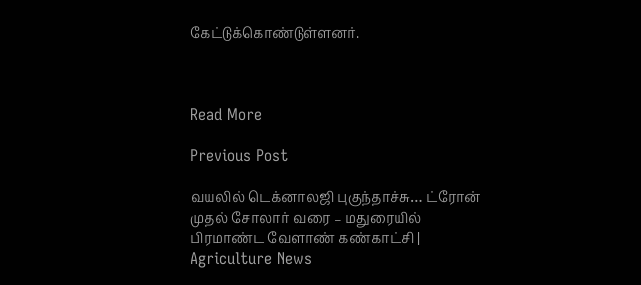கேட்டுக்கொண்டுள்ளனர்.



Read More

Previous Post

வயலில் டெக்னாலஜி புகுந்தாச்சு… ட்ரோன் முதல் சோலார் வரை – மதுரையில் பிரமாண்ட வேளாண் கண்காட்சி | Agriculture News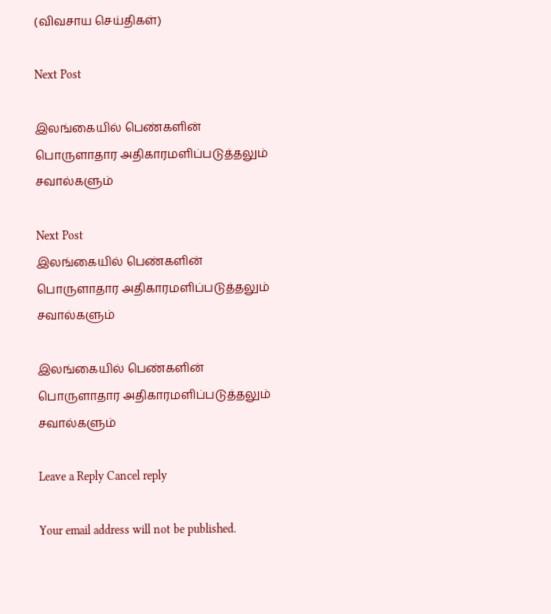(விவசாய செய்திகள்)

Next Post

இலங்கையில் பெண்களின் பொருளாதார அதிகாரமளிப்படுத்தலும் சவால்களும்

Next Post
இலங்கையில் பெண்களின் பொருளாதார அதிகாரமளிப்படுத்தலும் சவால்களும்

இலங்கையில் பெண்களின் பொருளாதார அதிகாரமளிப்படுத்தலும் சவால்களும்

Leave a Reply Cancel reply

Your email address will not be published.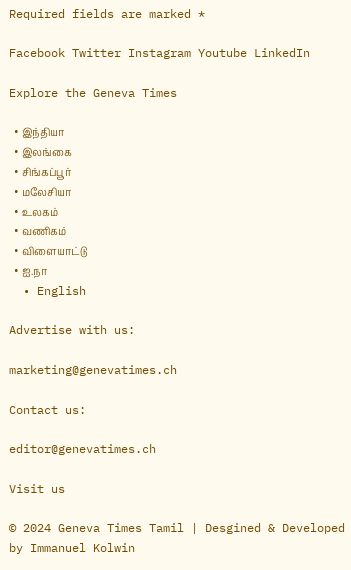Required fields are marked *

Facebook Twitter Instagram Youtube LinkedIn

Explore the Geneva Times

  • இந்தியா
  • இலங்கை
  • சிங்கப்பூர்
  • மலேசியா
  • உலகம்
  • வணிகம்
  • விளையாட்டு
  • ஐ.நா
  • English

Advertise with us:

marketing@genevatimes.ch

Contact us:

editor@genevatimes.ch

Visit us

© 2024 Geneva Times Tamil | Desgined & Developed by Immanuel Kolwin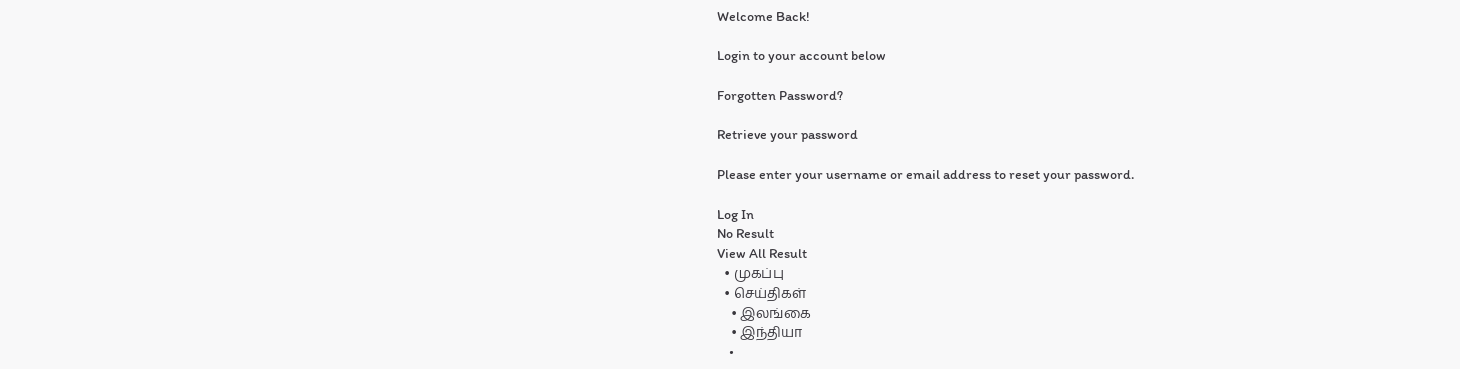Welcome Back!

Login to your account below

Forgotten Password?

Retrieve your password

Please enter your username or email address to reset your password.

Log In
No Result
View All Result
  • முகப்பு
  • செய்திகள்
    • இலங்கை
    • இந்தியா
    •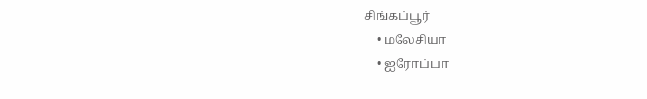சிங்கப்பூர்
    • மலேசியா
    • ஐரோப்பா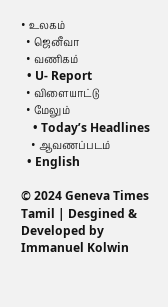• உலகம்
  • ஜெனீவா
  • வணிகம்
  • U- Report
  • விளையாட்டு
  • மேலும்
    • Today’s Headlines
    • ஆவணப்படம்
  • English

© 2024 Geneva Times Tamil | Desgined & Developed by Immanuel Kolwin